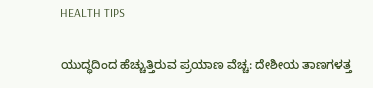HEALTH TIPS

ಯುದ್ಧದಿಂದ ಹೆಚ್ಚುತ್ತಿರುವ ಪ್ರಯಾಣ ವೆಚ್ಚ: ದೇಶೀಯ ತಾಣಗಳತ್ತ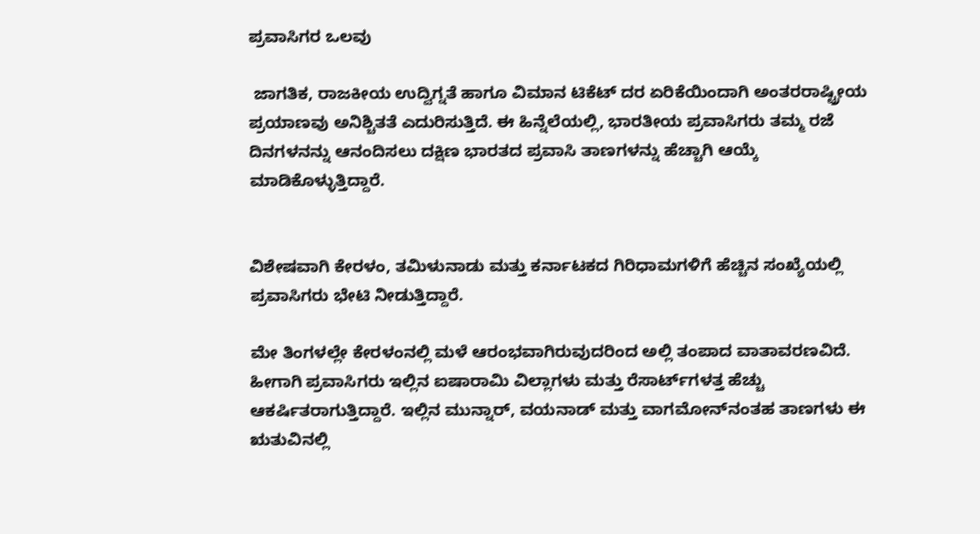ಪ್ರವಾಸಿಗರ ಒಲವು

 ಜಾಗತಿಕ, ರಾಜಕೀಯ ಉದ್ವಿಗ್ನತೆ ಹಾಗೂ ವಿಮಾನ ಟಿಕೆಟ್ ದರ ಏರಿಕೆಯಿಂದಾಗಿ ಅಂತರರಾಷ್ಟ್ರೀಯ ಪ್ರಯಾಣವು ಅನಿಶ್ಚಿತತೆ ಎದುರಿಸುತ್ತಿದೆ. ಈ ಹಿನ್ನೆಲೆಯಲ್ಲಿ, ಭಾರತೀಯ ಪ್ರವಾಸಿಗರು ತಮ್ಮ ರಜೆ ದಿನಗಳನನ್ನು ಆನಂದಿಸಲು ದಕ್ಷಿಣ ಭಾರತದ ಪ್ರವಾಸಿ ತಾಣಗಳನ್ನು ಹೆಚ್ಚಾಗಿ ಆಯ್ಕೆ ಮಾಡಿಕೊಳ್ಳುತ್ತಿದ್ದಾರೆ.


ವಿಶೇಷವಾಗಿ ಕೇರಳಂ, ತಮಿಳುನಾಡು ಮತ್ತು ಕರ್ನಾಟಕದ ಗಿರಿಧಾಮಗಳಿಗೆ ಹೆಚ್ಚಿನ ಸಂಖ್ಯೆಯಲ್ಲಿ ಪ್ರವಾಸಿಗರು ಭೇಟಿ ನೀಡುತ್ತಿದ್ದಾರೆ.

ಮೇ ತಿಂಗಳಲ್ಲೇ ಕೇರಳಂನಲ್ಲಿ ಮಳೆ ಆರಂಭವಾಗಿರುವುದರಿಂದ ಅಲ್ಲಿ ತಂಪಾದ ವಾತಾವರಣವಿದೆ. ಹೀಗಾಗಿ ಪ್ರವಾಸಿಗರು ಇಲ್ಲಿನ ಐಷಾರಾಮಿ ವಿಲ್ಲಾಗಳು ಮತ್ತು ರೆಸಾರ್ಟ್‌ಗಳತ್ತ ಹೆಚ್ಚು ಆಕರ್ಷಿತರಾಗುತ್ತಿದ್ದಾರೆ. ಇಲ್ಲಿನ ಮುನ್ನಾರ್, ವಯನಾಡ್ ಮತ್ತು ವಾಗಮೋನ್‌ನಂತಹ ತಾಣಗಳು ಈ ಋತುವಿನಲ್ಲಿ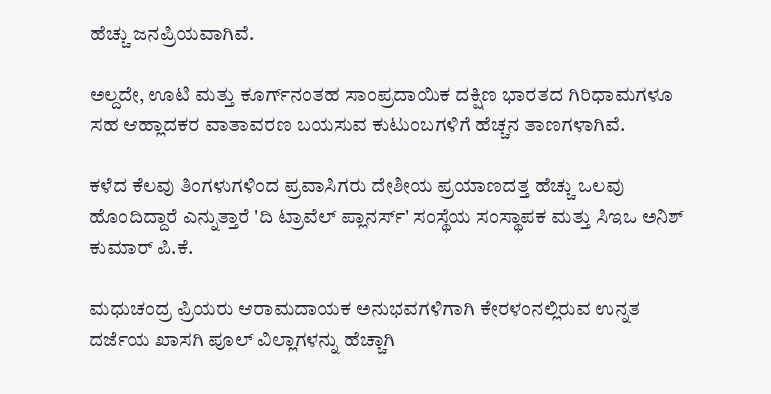ಹೆಚ್ಚು ಜನಪ್ರಿಯವಾಗಿವೆ.

ಅಲ್ದದೇ, ಊಟಿ ಮತ್ತು ಕೂರ್ಗ್‌ನಂತಹ ಸಾಂಪ್ರದಾಯಿಕ ದಕ್ಷಿಣ ಭಾರತದ ಗಿರಿಧಾಮಗಳೂ ಸಹ ಆಹ್ಲಾದಕರ ವಾತಾವರಣ ಬಯಸುವ ಕುಟುಂಬಗಳಿಗೆ ಹೆಚ್ಚನ ತಾಣಗಳಾಗಿವೆ.

ಕಳೆದ ಕೆಲವು ತಿಂಗಳುಗಳಿಂದ ಪ್ರವಾಸಿಗರು ದೇಶೀಯ ಪ್ರಯಾಣದತ್ತ ಹೆಚ್ಚು ಒಲವು ಹೊಂದಿದ್ದಾರೆ ಎನ್ನುತ್ತಾರೆ 'ದಿ ಟ್ರಾವೆಲ್ ಪ್ಲಾನರ್ಸ್' ಸಂಸ್ಥೆಯ ಸಂಸ್ಥಾಪಕ ಮತ್ತು ಸಿಇಒ ಅನಿಶ್ ಕುಮಾರ್ ಪಿ.ಕೆ.

ಮಧುಚಂದ್ರ ಪ್ರಿಯರು ಆರಾಮದಾಯಕ ಅನುಭವಗಳಿಗಾಗಿ ಕೇರಳಂನಲ್ಲಿರುವ ಉನ್ನತ ದರ್ಜೆಯ ಖಾಸಗಿ ಪೂಲ್ ವಿಲ್ಲಾಗಳನ್ನು ಹೆಚ್ಚಾಗಿ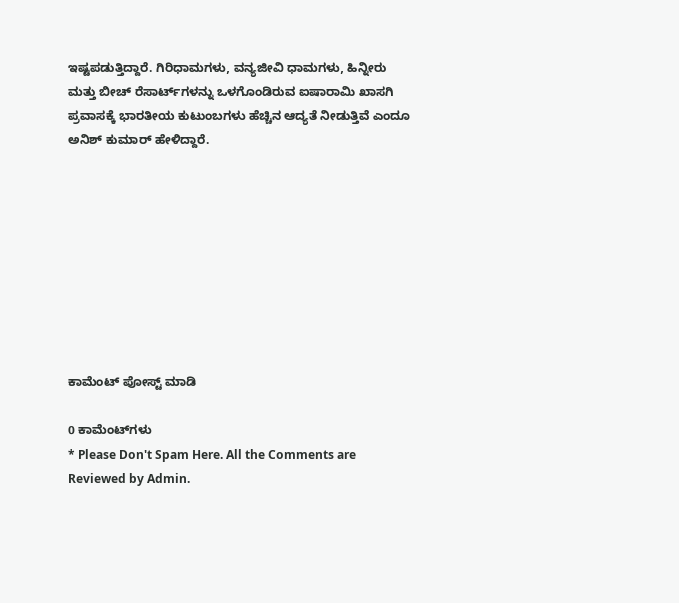ಇಷ್ಟಪಡುತ್ತಿದ್ದಾರೆ. ಗಿರಿಧಾಮಗಳು, ವನ್ಯಜೀವಿ ಧಾಮಗಳು, ಹಿನ್ನೀರು ಮತ್ತು ಬೀಚ್ ರೆಸಾರ್ಟ್‌ಗಳನ್ನು ಒಳಗೊಂಡಿರುವ ಐಷಾರಾಮಿ ಖಾಸಗಿ ಪ್ರವಾಸಕ್ಕೆ ಭಾರತೀಯ ಕುಟುಂಬಗಳು ಹೆಚ್ಚಿನ ಆದ್ಯತೆ ನೀಡುತ್ತಿವೆ ಎಂದೂ ಅನಿಶ್ ಕುಮಾರ್ ಹೇಳಿದ್ದಾರೆ.









ಕಾಮೆಂಟ್‌‌ ಪೋಸ್ಟ್‌ ಮಾಡಿ

0 ಕಾಮೆಂಟ್‌ಗಳು
* Please Don't Spam Here. All the Comments are Reviewed by Admin.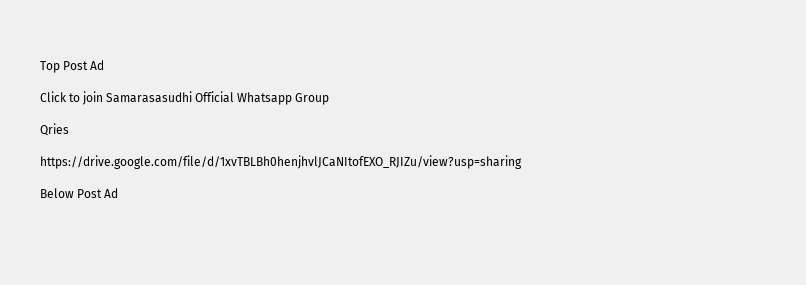Top Post Ad

Click to join Samarasasudhi Official Whatsapp Group

Qries

https://drive.google.com/file/d/1xvTBLBh0henjhvlJCaNItofEXO_RJIZu/view?usp=sharing

Below Post Ad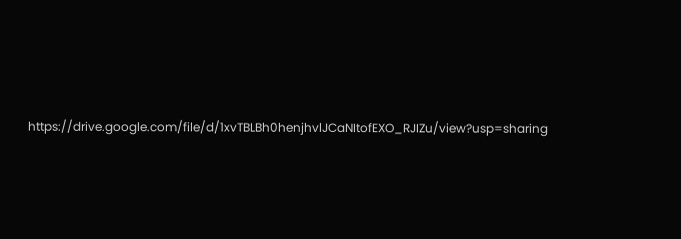https://drive.google.com/file/d/1xvTBLBh0henjhvlJCaNItofEXO_RJIZu/view?usp=sharing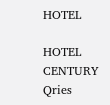HOTEL

HOTEL
CENTURY
Qries